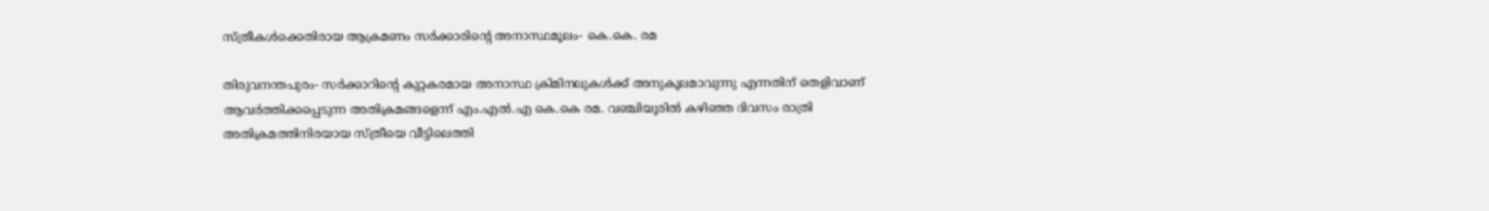സ്ത്രീകള്‍ക്കെതിരായ ആക്രമണം സര്‍ക്കാരിന്റെ അനാസ്ഥമൂലം- കെ.കെ. രമ

തിരുവനന്തപുരം- സര്‍ക്കാറിന്റെ കുറ്റകരമായ അനാസ്ഥ ക്രിമിനലുകള്‍ക്ക് അനുകൂലമാവുന്നു എന്നതിന് തെളിവാണ് ആവര്‍ത്തിക്കപ്പെടുന്ന അതിക്രമങ്ങളെന്ന് എം.എല്‍.എ കെ.കെ രമ. വഞ്ചിയൂരില്‍ കഴിഞ്ഞ ദിവസം രാത്രി അതിക്രമത്തിനിരയായ സ്ത്രീയെ വീട്ടിലെത്തി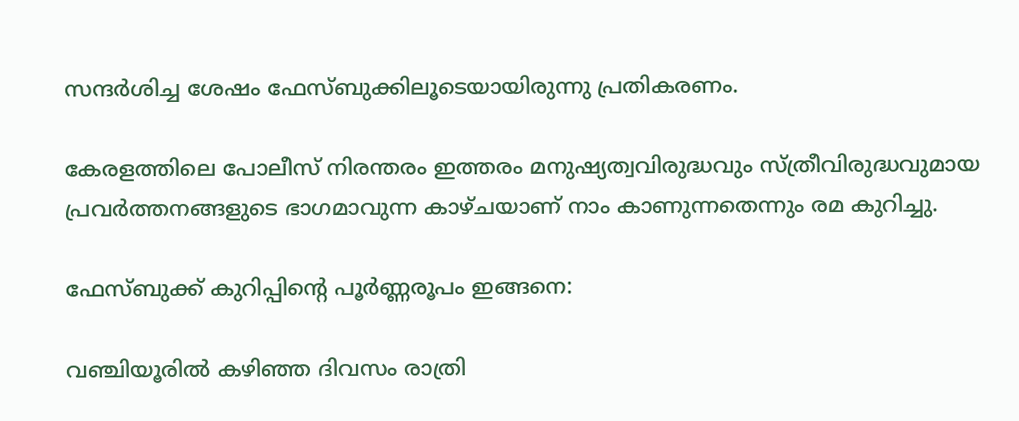സന്ദര്‍ശിച്ച ശേഷം ഫേസ്ബുക്കിലൂടെയായിരുന്നു പ്രതികരണം.

കേരളത്തിലെ പോലീസ് നിരന്തരം ഇത്തരം മനുഷ്യത്വവിരുദ്ധവും സ്ത്രീവിരുദ്ധവുമായ പ്രവര്‍ത്തനങ്ങളുടെ ഭാഗമാവുന്ന കാഴ്ചയാണ് നാം കാണുന്നതെന്നും രമ കുറിച്ചു.

ഫേസ്ബുക്ക് കുറിപ്പിന്റെ പൂര്‍ണ്ണരൂപം ഇങ്ങനെ:

വഞ്ചിയൂരില്‍ കഴിഞ്ഞ ദിവസം രാത്രി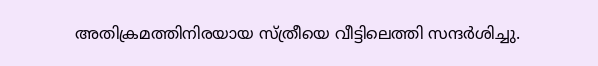അതിക്രമത്തിനിരയായ സ്ത്രീയെ വീട്ടിലെത്തി സന്ദര്‍ശിച്ചു.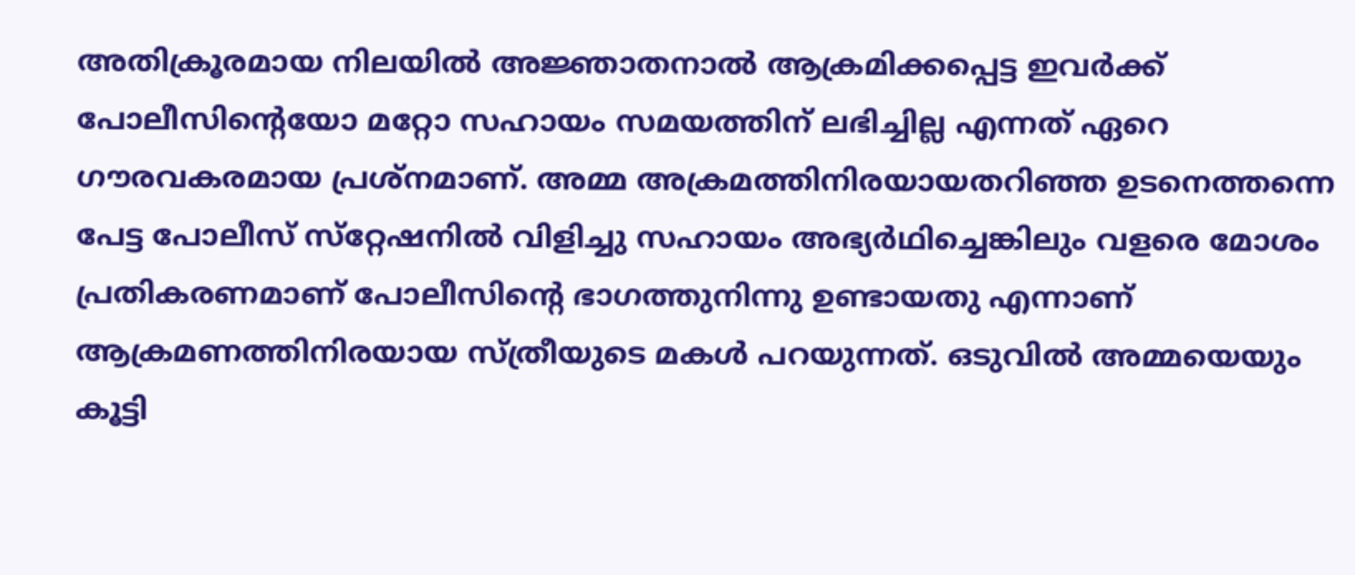അതിക്രൂരമായ നിലയില്‍ അജ്ഞാതനാല്‍ ആക്രമിക്കപ്പെട്ട ഇവര്‍ക്ക് പോലീസിന്റെയോ മറ്റോ സഹായം സമയത്തിന് ലഭിച്ചില്ല എന്നത് ഏറെ ഗൗരവകരമായ പ്രശ്‌നമാണ്. അമ്മ അക്രമത്തിനിരയായതറിഞ്ഞ ഉടനെത്തന്നെ പേട്ട പോലീസ് സ്‌റ്റേഷനില്‍ വിളിച്ചു സഹായം അഭ്യര്‍ഥിച്ചെങ്കിലും വളരെ മോശം പ്രതികരണമാണ് പോലീസിന്റെ ഭാഗത്തുനിന്നു ഉണ്ടായതു എന്നാണ് ആക്രമണത്തിനിരയായ സ്ത്രീയുടെ മകള്‍ പറയുന്നത്. ഒടുവില്‍ അമ്മയെയും കൂട്ടി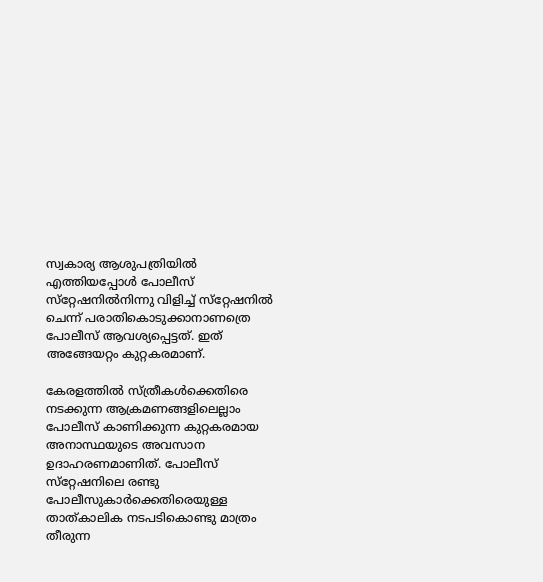സ്വകാര്യ ആശുപത്രിയില്‍ എത്തിയപ്പോള്‍ പോലീസ് സ്‌റ്റേഷനില്‍നിന്നു വിളിച്ച് സ്‌റ്റേഷനില്‍ ചെന്ന് പരാതികൊടുക്കാനാണത്രെ പോലീസ് ആവശ്യപ്പെട്ടത്. ഇത് അങ്ങേയറ്റം കുറ്റകരമാണ്.

കേരളത്തില്‍ സ്ത്രീകള്‍ക്കെതിരെ നടക്കുന്ന ആക്രമണങ്ങളിലെല്ലാം പോലീസ് കാണിക്കുന്ന കുറ്റകരമായ അനാസ്ഥയുടെ അവസാന ഉദാഹരണമാണിത്. പോലീസ് സ്‌റ്റേഷനിലെ രണ്ടു പോലീസുകാര്‍ക്കെതിരെയുള്ള താത്കാലിക നടപടികൊണ്ടു മാത്രം തീരുന്ന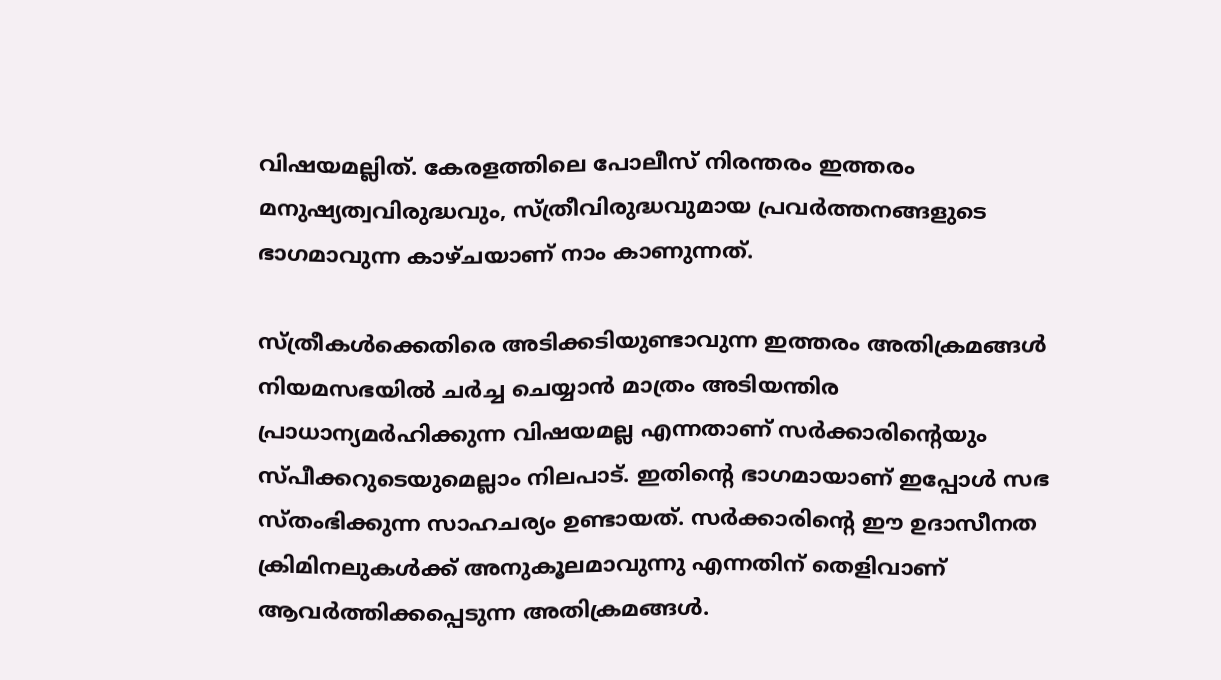വിഷയമല്ലിത്. കേരളത്തിലെ പോലീസ് നിരന്തരം ഇത്തരം മനുഷ്യത്വവിരുദ്ധവും, സ്ത്രീവിരുദ്ധവുമായ പ്രവര്‍ത്തനങ്ങളുടെ ഭാഗമാവുന്ന കാഴ്ചയാണ് നാം കാണുന്നത്.

സ്ത്രീകള്‍ക്കെതിരെ അടിക്കടിയുണ്ടാവുന്ന ഇത്തരം അതിക്രമങ്ങള്‍ നിയമസഭയില്‍ ചര്‍ച്ച ചെയ്യാന്‍ മാത്രം അടിയന്തിര പ്രാധാന്യമര്‍ഹിക്കുന്ന വിഷയമല്ല എന്നതാണ് സര്‍ക്കാരിന്റെയും സ്പീക്കറുടെയുമെല്ലാം നിലപാട്. ഇതിന്റെ ഭാഗമായാണ് ഇപ്പോള്‍ സഭ സ്തംഭിക്കുന്ന സാഹചര്യം ഉണ്ടായത്. സര്‍ക്കാരിന്റെ ഈ ഉദാസീനത ക്രിമിനലുകള്‍ക്ക് അനുകൂലമാവുന്നു എന്നതിന് തെളിവാണ് ആവര്‍ത്തിക്കപ്പെടുന്ന അതിക്രമങ്ങള്‍.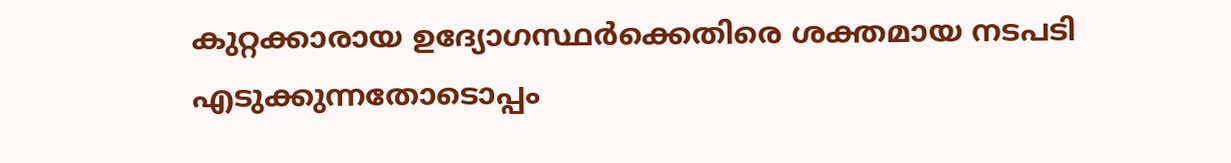കുറ്റക്കാരായ ഉദ്യോഗസ്ഥര്‍ക്കെതിരെ ശക്തമായ നടപടി എടുക്കുന്നതോടൊപ്പം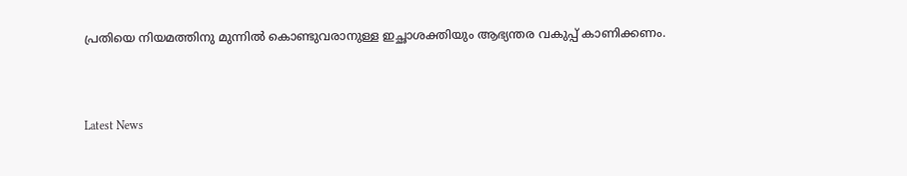പ്രതിയെ നിയമത്തിനു മുന്നില്‍ കൊണ്ടുവരാനുള്ള ഇച്ഛാശക്തിയും ആഭ്യന്തര വകുപ്പ് കാണിക്കണം.



Latest News